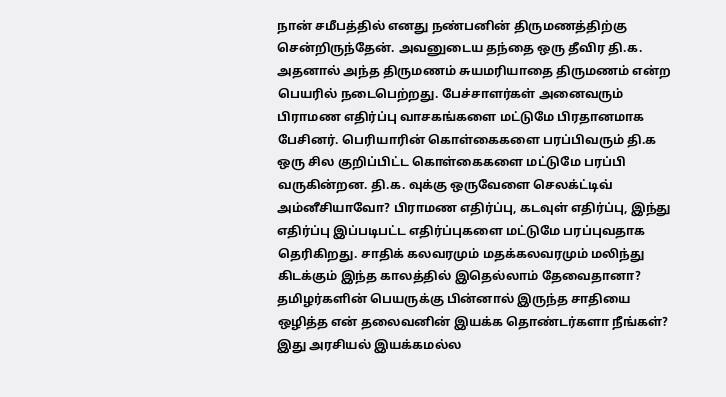நான் சமீபத்தில் எனது நண்பனின் திருமணத்திற்கு சென்றிருந்தேன். அவனுடைய தந்தை ஒரு தீவிர தி.க. அதனால் அந்த திருமணம் சுயமரியாதை திருமணம் என்ற பெயரில் நடைபெற்றது. பேச்சாளர்கள் அனைவரும் பிராமண எதிர்ப்பு வாசகங்களை மட்டுமே பிரதானமாக பேசினர். பெரியாரின் கொள்கைகளை பரப்பிவரும் தி.க ஒரு சில குறிப்பிட்ட கொள்கைகளை மட்டுமே பரப்பி வருகின்றன. தி.க. வுக்கு ஒருவேளை செலக்ட்டிவ் அம்னீசியாவோ? பிராமண எதிர்ப்பு, கடவுள் எதிர்ப்பு, இந்து எதிர்ப்பு இப்படிபட்ட எதிர்ப்புகளை மட்டுமே பரப்புவதாக தெரிகிறது. சாதிக் கலவரமும் மதக்கலவரமும் மலிந்து கிடக்கும் இந்த காலத்தில் இதெல்லாம் தேவைதானா? தமிழர்களின் பெயருக்கு பின்னால் இருந்த சாதியை ஒழித்த என் தலைவனின் இயக்க தொண்டர்களா நீங்கள்?
இது அரசியல் இயக்கமல்ல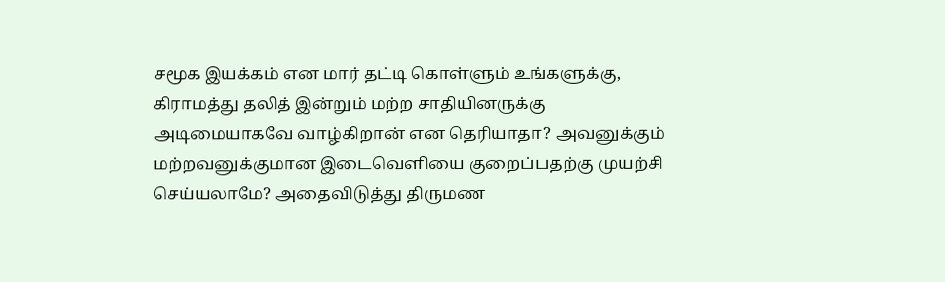சமூக இயக்கம் என மார் தட்டி கொள்ளும் உங்களுக்கு, கிராமத்து தலித் இன்றும் மற்ற சாதியினருக்கு அடிமையாகவே வாழ்கிறான் என தெரியாதா? அவனுக்கும் மற்றவனுக்குமான இடைவெளியை குறைப்பதற்கு முயற்சி செய்யலாமே? அதைவிடுத்து திருமண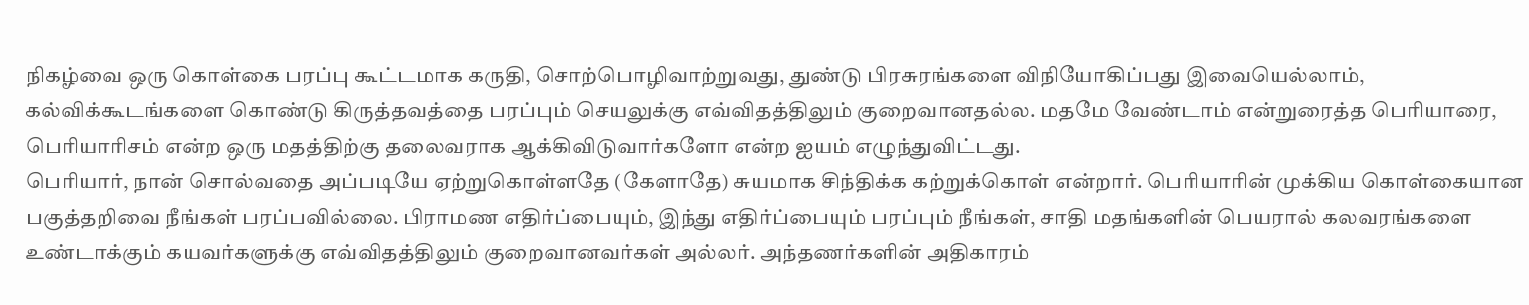நிகழ்வை ஒரு கொள்கை பரப்பு கூட்டமாக கருதி, சொற்பொழிவாற்றுவது, துண்டு பிரசுரங்களை விநியோகிப்பது இவையெல்லாம், கல்விக்கூடங்களை கொண்டு கிருத்தவத்தை பரப்பும் செயலுக்கு எவ்விதத்திலும் குறைவானதல்ல. மதமே வேண்டாம் என்றுரைத்த பெரியாரை, பெரியாரிசம் என்ற ஒரு மதத்திற்கு தலைவராக ஆக்கிவிடுவார்களோ என்ற ஐயம் எழுந்துவிட்டது.
பெரியார், நான் சொல்வதை அப்படியே ஏற்றுகொள்ளதே (கேளாதே) சுயமாக சிந்திக்க கற்றுக்கொள் என்றார். பெரியாரின் முக்கிய கொள்கையான பகுத்தறிவை நீங்கள் பரப்பவில்லை. பிராமண எதிர்ப்பையும், இந்து எதிர்ப்பையும் பரப்பும் நீங்கள், சாதி மதங்களின் பெயரால் கலவரங்களை உண்டாக்கும் கயவர்களுக்கு எவ்விதத்திலும் குறைவானவர்கள் அல்லர். அந்தணர்களின் அதிகாரம்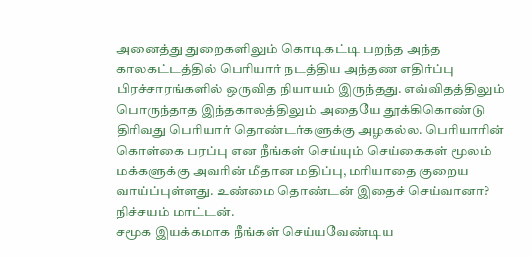அனைத்து துறைகளிலும் கொடிகட்டி பறந்த அந்த காலகட்டத்தில் பெரியார் நடத்திய அந்தண எதிர்ப்பு பிரச்சாரங்களில் ஒருவித நியாயம் இருந்தது. எவ்விதத்திலும் பொருந்தாத இந்தகாலத்திலும் அதையே தூக்கிகொண்டு திரிவது பெரியார் தொண்டர்களுக்கு அழகல்ல. பெரியாரின் கொள்கை பரப்பு என நீங்கள் செய்யும் செய்கைகள் மூலம் மக்களுக்கு அவரின் மீதான மதிப்பு, மரியாதை குறைய வாய்ப்புள்ளது. உண்மை தொண்டன் இதைச் செய்வானா? நிச்சயம் மாட்டன்.
சமூக இயக்கமாக நீங்கள் செய்யவேண்டிய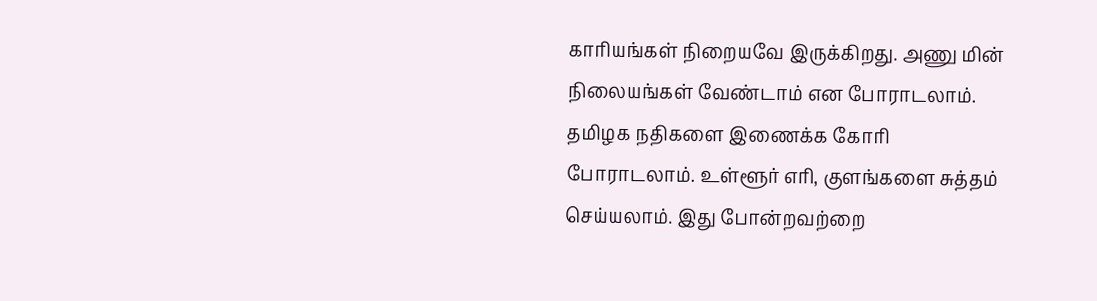காரியங்கள் நிறையவே இருக்கிறது. அணு மின் நிலையங்கள் வேண்டாம் என போராடலாம். தமிழக நதிகளை இணைக்க கோரி போராடலாம். உள்ளூர் எரி, குளங்களை சுத்தம் செய்யலாம். இது போன்றவற்றை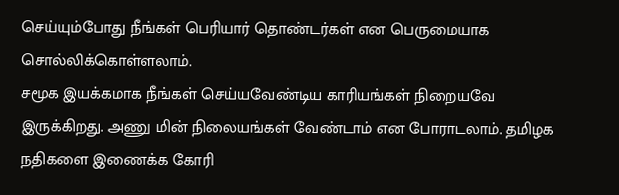செய்யும்போது நீங்கள் பெரியார் தொண்டர்கள் என பெருமையாக சொல்லிக்கொள்ளலாம்.
சமூக இயக்கமாக நீங்கள் செய்யவேண்டிய காரியங்கள் நிறையவே இருக்கிறது. அணு மின் நிலையங்கள் வேண்டாம் என போராடலாம். தமிழக நதிகளை இணைக்க கோரி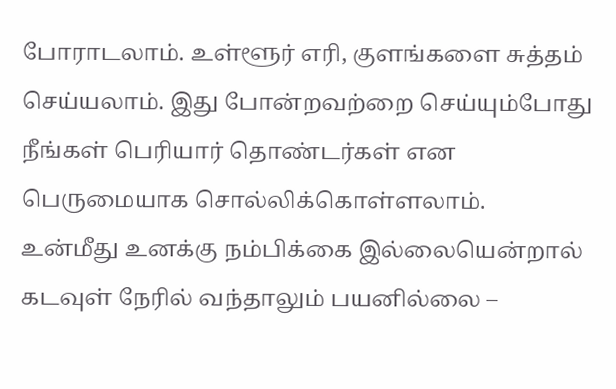போராடலாம். உள்ளூர் எரி, குளங்களை சுத்தம் செய்யலாம். இது போன்றவற்றை செய்யும்போது நீங்கள் பெரியார் தொண்டர்கள் என பெருமையாக சொல்லிக்கொள்ளலாம்.
உன்மீது உனக்கு நம்பிக்கை இல்லையென்றால் கடவுள் நேரில் வந்தாலும் பயனில்லை –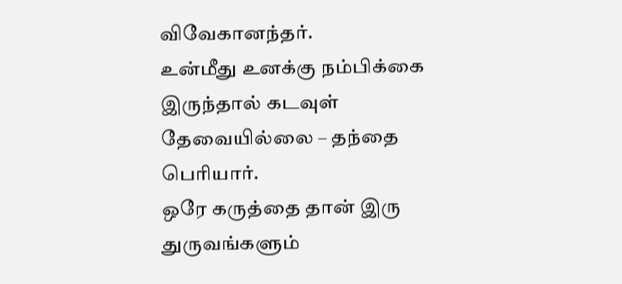விவேகானந்தர்.
உன்மீது உனக்கு நம்பிக்கை இருந்தால் கடவுள் தேவையில்லை – தந்தை பெரியார்.
ஒரே கருத்தை தான் இரு துருவங்களும்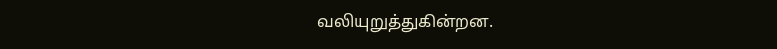வலியுறுத்துகின்றன.